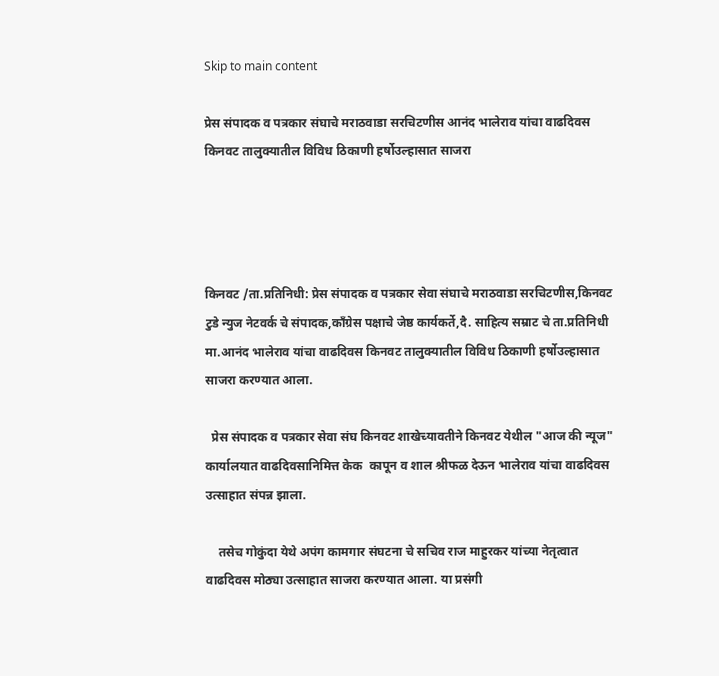Skip to main content

प्रेस संपादक व पत्रकार संघाचे मराठवाडा सरचिटणीस आनंद भालेराव यांचा वाढदिवस किनवट तालुक्यातील विविध ठिकाणी हर्षोउल्हासात साजरा




किनवट /ता.प्रतिनिधी: प्रेस संपादक व पत्रकार सेवा संघाचे मराठवाडा सरचिटणीस,किनवट टुडे न्युज नेटवर्क चे संपादक,काँग्रेस पक्षाचे जेष्ठ कार्यकर्ते,दै. साहित्य सम्राट चे ता.प्रतिनिधी मा.आनंद भालेराव यांचा वाढदिवस किनवट तालुक्यातील विविध ठिकाणी हर्षोउल्हासात साजरा करण्यात आला.

  प्रेस संपादक व पत्रकार सेवा संघ किनवट शाखेच्यावतीने किनवट येथील "आज की न्यूज" कार्यालयात वाढदिवसानिमित्त केक  कापून व शाल श्रीफळ देऊन भालेराव यांचा वाढदिवस उत्साहात संपन्न झाला.

    तसेच गोकुंदा येथे अपंग कामगार संघटना चे सचिव राज माहुरकर यांच्या नेतृत्वात वाढदिवस मोठ्या उत्साहात साजरा करण्यात आला. या प्रसंगी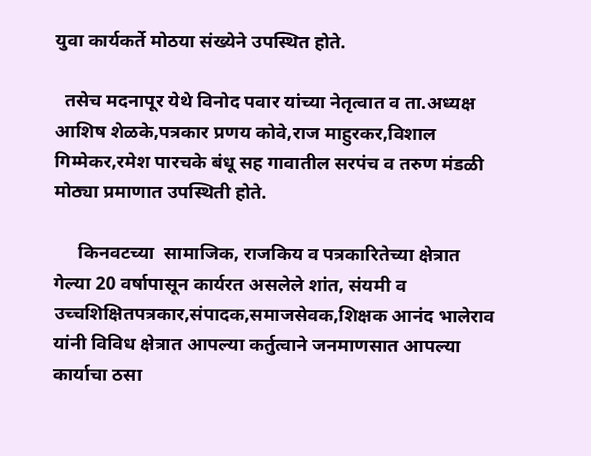युवा कार्यकर्ते मोठया संख्येने उपस्थित होते.

  तसेच मदनापूर येथे विनोद पवार यांच्या नेतृत्वात व ता.अध्यक्ष आशिष शेळके,पत्रकार प्रणय कोवे,राज माहुरकर,विशाल गिम्मेकर,रमेश पारचके बंधू सह गावातील सरपंच व तरुण मंडळी मोठ्या प्रमाणात उपस्थिती होते.

     किनवटच्या  सामाजिक, राजकिय व पत्रकारितेच्या क्षेत्रात  गेल्या 20 वर्षापासून कार्यरत असलेले शांत, संयमी व उच्चशिक्षितपत्रकार,संपादक,समाजसेवक,शिक्षक आनंद भालेराव यांनी विविध क्षेत्रात आपल्या कर्तुत्वाने जनमाणसात आपल्या कार्याचा ठसा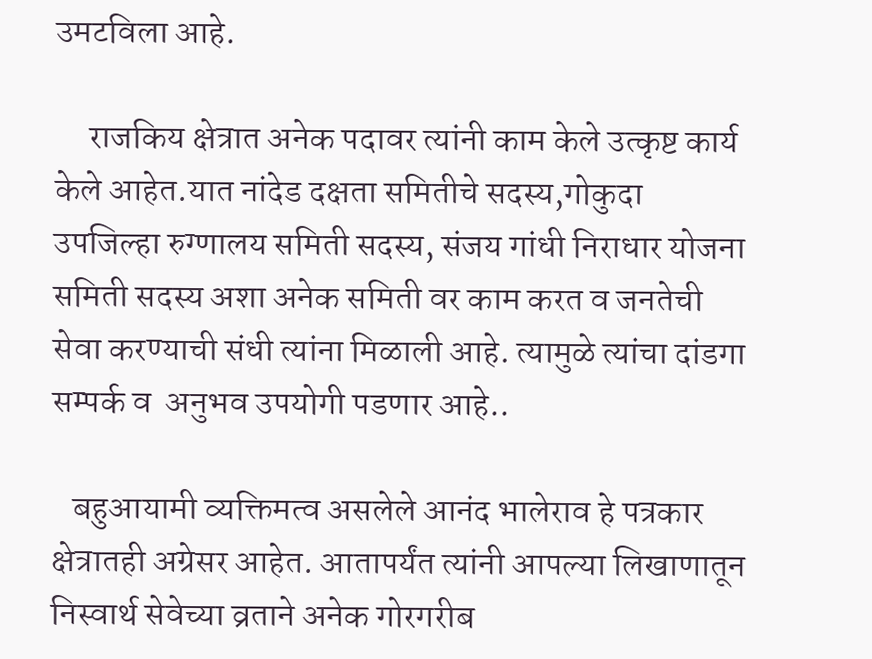उमटविला आहे.

     राजकिय क्षेत्रात अनेक पदावर त्यांनी काम केले उत्कृष्ट कार्य केले आहेत.यात नांदेड दक्षता समितीचे सदस्य,गोकुदा उपजिल्हा रुग्णालय समिती सदस्य, संजय गांधी निराधार योजना समिती सदस्य अशा अनेक समिती वर काम करत व जनतेची सेवा करण्याची संधी त्यांना मिळाली आहे. त्यामुळे त्यांचा दांडगा सम्पर्क व  अनुभव उपयोगी पडणार आहे..

   बहुआयामी व्यक्तिमत्व असलेले आनंद भालेराव हे पत्रकार क्षेत्रातही अग्रेसर आहेत. आतापर्यंत त्यांनी आपल्या लिखाणातून निस्वार्थ सेवेच्या व्रताने अनेक गोरगरीब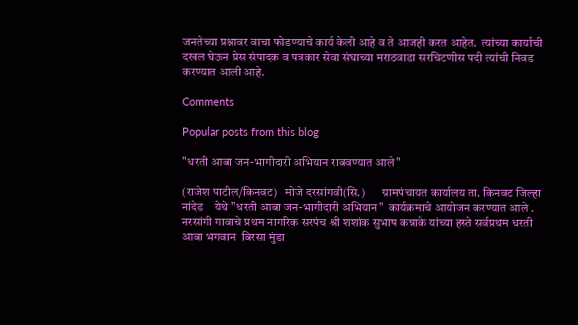जनतेच्या प्रश्नावर वाचा फोडण्याचे कार्य केली आहे व ते आजही करत आहेत.  त्यांच्या कार्याची दखल घेऊन प्रेस संपादक व पत्रकार सेवा संघाच्या मराठवाडा सरचिटणीस पदी त्यांची निवड करण्यात आली आहे.

Comments

Popular posts from this blog

"धरती आबा जन-भागीदारी अभियान राबवण्यात आले"

(राजेश पाटील/किनवट)   मोजे दरसांगवी(सि.)       ग्रामपंचायत कार्यालय ता. किनवट जिल्हा नांदेड    येथे "धरती आबा जन-भागीदारी अभियान"  कार्यक्रमाचे आयोजन करण्यात आले .  नरसांगी गावाचे प्रथम नागरिक सरपंच श्री शशांक सुभाष कन्नाके यांच्या हस्ते सर्वप्रथम धरती आबा भगवान  बिरसा मुंडा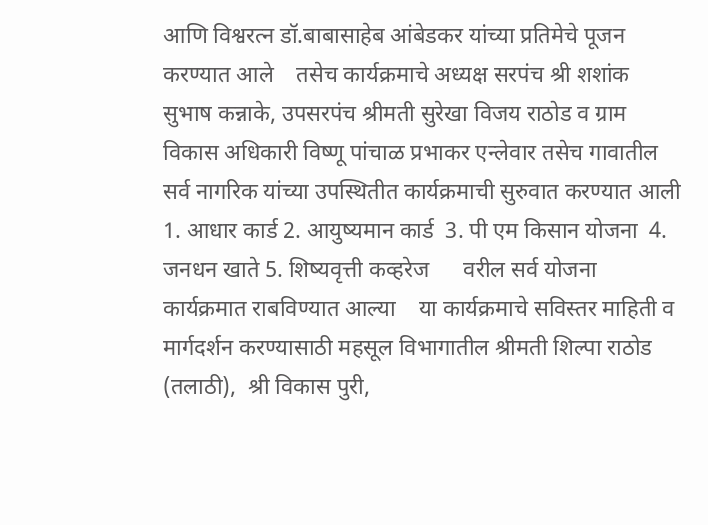आणि विश्वरत्न डॉ.बाबासाहेब आंबेडकर यांच्या प्रतिमेचे पूजन करण्यात आले    तसेच कार्यक्रमाचे अध्यक्ष सरपंच श्री शशांक सुभाष कन्नाके, उपसरपंच श्रीमती सुरेखा विजय राठोड व ग्राम विकास अधिकारी विष्णू पांचाळ प्रभाकर एन्लेवार तसेच गावातील सर्व नागरिक यांच्या उपस्थितीत कार्यक्रमाची सुरुवात करण्यात आली 1. आधार कार्ड 2. आयुष्यमान कार्ड  3. पी एम किसान योजना  4. जनधन खाते 5. शिष्यवृत्ती कव्हरेज      वरील सर्व योजना कार्यक्रमात राबविण्यात आल्या    या कार्यक्रमाचे सविस्तर माहिती व मार्गदर्शन करण्यासाठी महसूल विभागातील श्रीमती शिल्पा राठोड (तलाठी),  श्री विकास पुरी,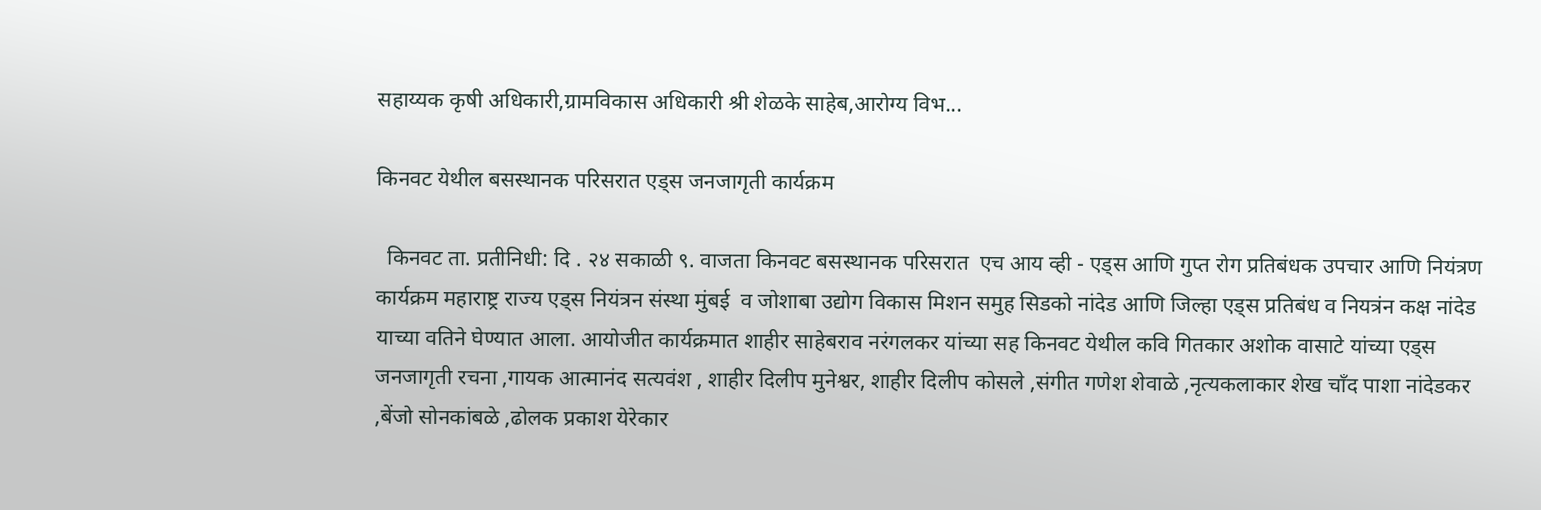सहाय्यक कृषी अधिकारी,ग्रामविकास अधिकारी श्री शेळके साहेब,आरोग्य विभ...

किनवट येथील बसस्थानक परिसरात एड्स जनजागृती कार्यक्रम

  किनवट ता. प्रतीनिधी: दि . २४ सकाळी ९. वाजता किनवट बसस्थानक परिसरात  एच आय व्ही - एड्स आणि गुप्त रोग प्रतिबंधक उपचार आणि नियंत्रण कार्यक्रम महाराष्ट्र राज्य एड्स नियंत्रन संस्था मुंबई  व जोशाबा उद्योग विकास मिशन समुह सिडको नांदेड आणि जिल्हा एड्स प्रतिबंध व नियत्रंन कक्ष नांदेड याच्या वतिने घेण्यात आला. आयोजीत कार्यक्रमात शाहीर साहेबराव नरंगलकर यांच्या सह किनवट येथील कवि गितकार अशोक वासाटे यांच्या एड्स जनजागृती रचना ,गायक आत्मानंद सत्यवंश , शाहीर दिलीप मुनेश्वर, शाहीर दिलीप कोसले ,संगीत गणेश शेवाळे ,नृत्यकलाकार शेख चाँद पाशा नांदेडकर ,बेंजो सोनकांबळे ,ढोलक प्रकाश येरेकार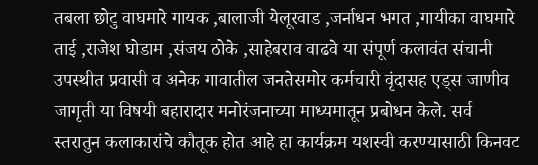तबला छोटु वाघमारे गायक ,बालाजी येलूरवाड ,जर्नाधन भगत ,गायीका वाघमारे ताई ,राजेश घोडाम ,संजय ठोके ,साहेबराव वाढवे या संपूर्ण कलावंत संचानी उपस्थीत प्रवासी व अनेक गावातील जनतेसमोर कर्मचारी वृंदासह एड्स जाणीव जागृती या विषयी बहारादार मनोरंजनाच्या माध्यमातून प्रबोधन केले. सर्व स्तरातुन कलाकारांचे कौतूक होत आहे हा कार्यक्रम यशस्वी करण्यासाठी किनवट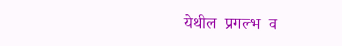येथील  प्रगल्भ  व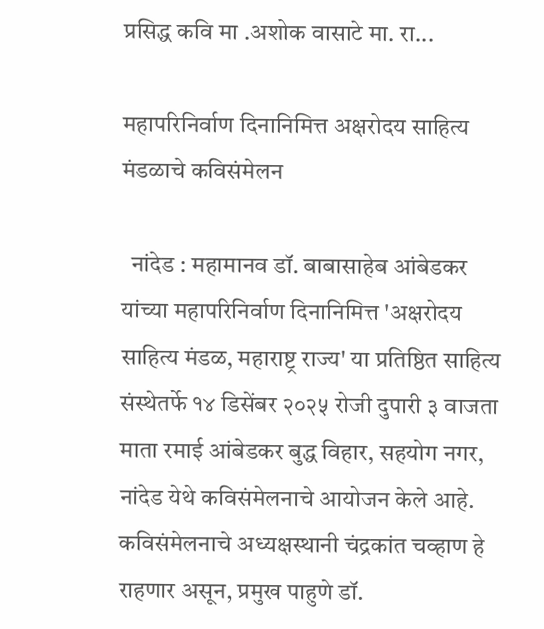प्रसिद्ध कवि मा .अशोक वासाटे मा. रा...

महापरिनिर्वाण दिनानिमित्त अक्षरोदय साहित्य मंडळाचे कविसंमेलन

  नांदेड : महामानव डॉ. बाबासाहेब आंबेडकर यांच्या महापरिनिर्वाण दिनानिमित्त 'अक्षरोदय साहित्य मंडळ, महाराष्ट्र राज्य' या प्रतिष्ठित साहित्य संस्थेतर्फे १४ डिसेंबर २०२५ रोजी दुपारी ३ वाजता माता रमाई आंबेडकर बुद्ध विहार, सहयोग नगर, नांदेड येथे कविसंमेलनाचे आयोजन केले आहे. कविसंमेलनाचे अध्यक्षस्थानी चंद्रकांत चव्हाण हे राहणार असून, प्रमुख पाहुणे डॉ.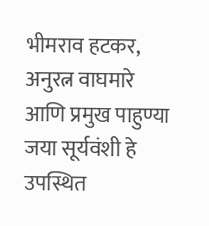भीमराव हटकर, अनुरत्न वाघमारे आणि प्रमुख पाहुण्या जया सूर्यवंशी हे उपस्थित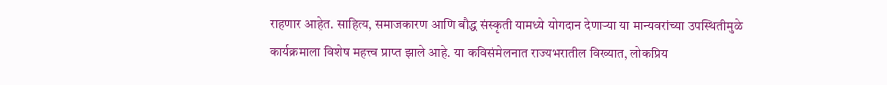राहणार आहेत. साहित्य, समाजकारण आणि बौद्ध संस्कृती यामध्ये योगदान देणाऱ्या या मान्यवरांच्या उपस्थितीमुळे कार्यक्रमाला विशेष महत्त्व प्राप्त झाले आहे. या कविसंमेलनात राज्यभरातील विख्यात, लोकप्रिय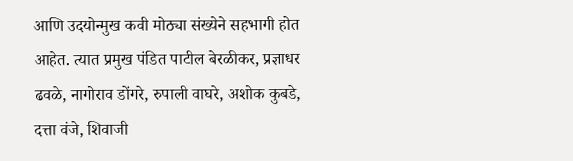आणि उदयोन्मुख कवी मोठ्या संख्येने सहभागी होत आहेत. त्यात प्रमुख पंडित पाटील बेरळीकर, प्रज्ञाधर ढवळे, नागोराव डोंगरे, रुपाली वाघरे, अशोक कुबडे, दत्ता वंजे, शिवाजी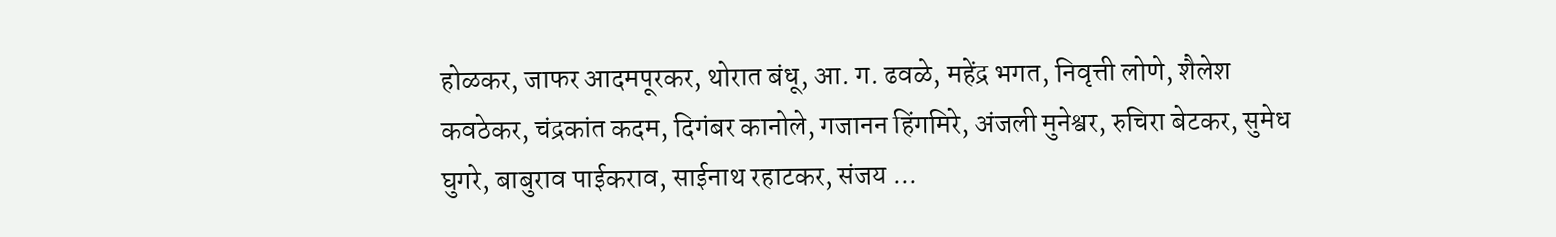होळकर, जाफर आदमपूरकर, थोरात बंधू, आ. ग. ढवळे, महेंद्र भगत, निवृत्ती लोणे, शैलेश कवठेकर, चंद्रकांत कदम, दिगंबर कानोले, गजानन हिंगमिरे, अंजली मुनेश्वर, रुचिरा बेटकर, सुमेध घुगरे, बाबुराव पाईकराव, साईनाथ रहाटकर, संजय ...